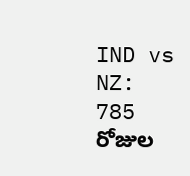IND vs NZ: 785 రోజుల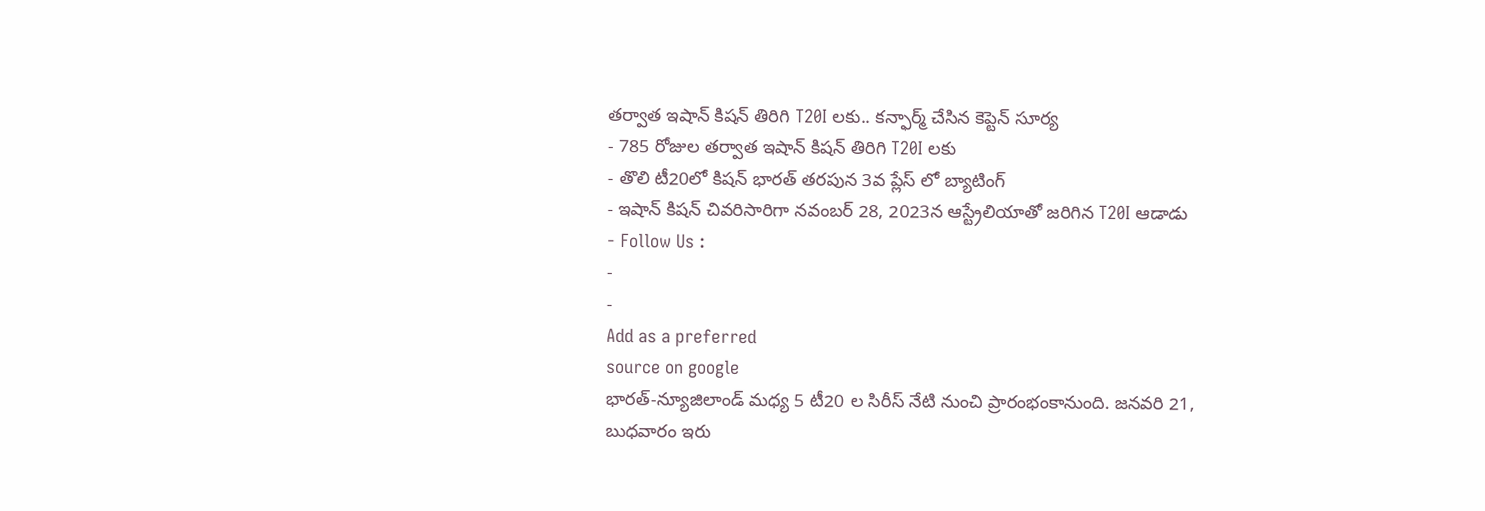తర్వాత ఇషాన్ కిషన్ తిరిగి T20I లకు.. కన్ఫార్మ్ చేసిన కెప్టెన్ సూర్య
- 785 రోజుల తర్వాత ఇషాన్ కిషన్ తిరిగి T20I లకు
- తొలి టీ20లో కిషన్ భారత్ తరపున 3వ ప్లేస్ లో బ్యాటింగ్
- ఇషాన్ కిషన్ చివరిసారిగా నవంబర్ 28, 2023న ఆస్ట్రేలియాతో జరిగిన T20I ఆడాడు
- Follow Us :
-
-
Add as a preferred
source on google
భారత్-న్యూజిలాండ్ మధ్య 5 టీ20 ల సిరీస్ నేటి నుంచి ప్రారంభంకానుంది. జనవరి 21, బుధవారం ఇరు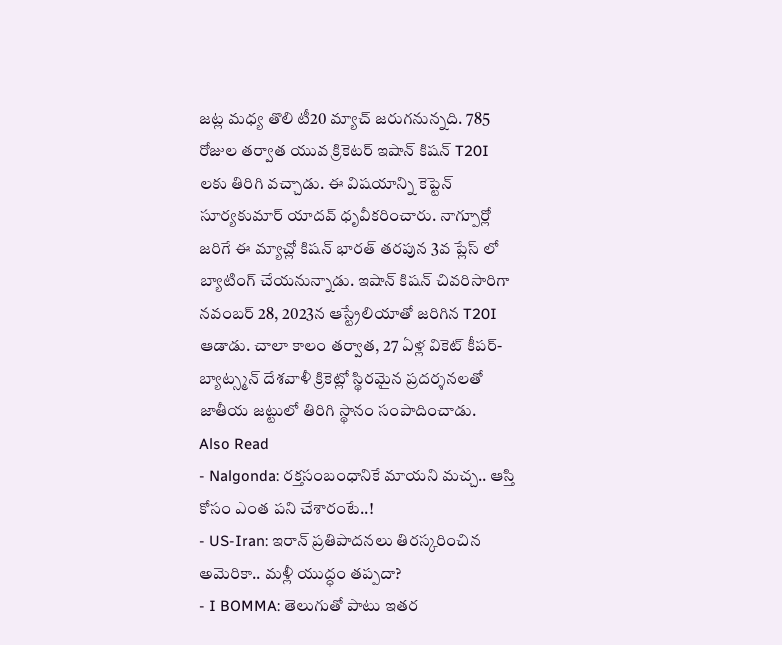జట్ల మధ్య తొలి టీ20 మ్యాచ్ జరుగనున్నది. 785 రోజుల తర్వాత యువ క్రికెటర్ ఇషాన్ కిషన్ T20I లకు తిరిగి వచ్చాడు. ఈ విషయాన్ని కెప్టెన్ సూర్యకుమార్ యాదవ్ ధృవీకరించారు. నాగ్పూర్లో జరిగే ఈ మ్యాచ్లో కిషన్ భారత్ తరపున 3వ ప్లేస్ లో బ్యాటింగ్ చేయనున్నాడు. ఇషాన్ కిషన్ చివరిసారిగా నవంబర్ 28, 2023న ఆస్ట్రేలియాతో జరిగిన T20I ఆడాడు. చాలా కాలం తర్వాత, 27 ఏళ్ల వికెట్ కీపర్-బ్యాట్స్మన్ దేశవాళీ క్రికెట్లో స్థిరమైన ప్రదర్శనలతో జాతీయ జట్టులో తిరిగి స్థానం సంపాదించాడు.
Also Read
- Nalgonda: రక్తసంబంధానికే మాయని మచ్చ.. ఆస్తి కోసం ఎంత పని చేశారంటే..!
- US-Iran: ఇరాన్ ప్రతిపాదనలు తిరస్కరించిన అమెరికా.. మళ్లీ యుద్ధం తప్పదా?
- I BOMMA: తెలుగుతో పాటు ఇతర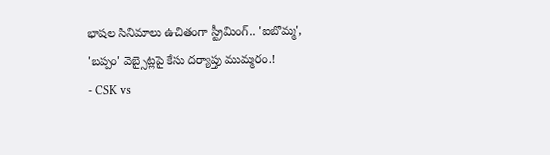భాషల సినిమాలు ఉచితంగా స్ట్రీమింగ్.. 'ఐబొమ్మ', 'బప్పం' వెబ్సైట్లపై కేసు దర్యాప్తు ముమ్మరం.!
- CSK vs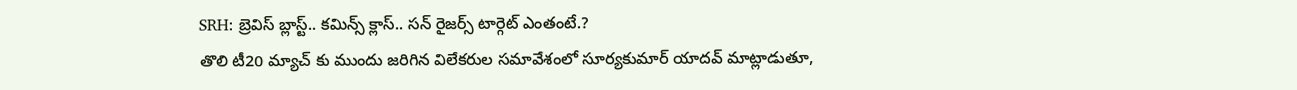SRH: బ్రెవిస్ బ్లాస్ట్.. కమిన్స్ క్లాస్.. సన్ రైజర్స్ టార్గెట్ ఎంతంటే.?
తొలి టీ20 మ్యాచ్ కు ముందు జరిగిన విలేకరుల సమావేశంలో సూర్యకుమార్ యాదవ్ మాట్లాడుతూ,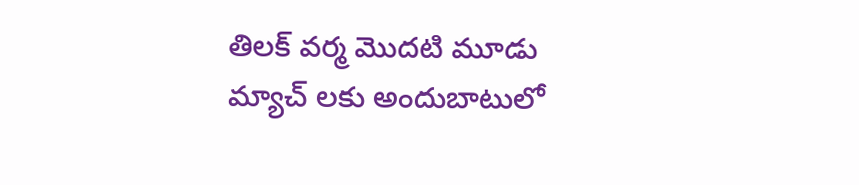తిలక్ వర్మ మొదటి మూడు మ్యాచ్ లకు అందుబాటులో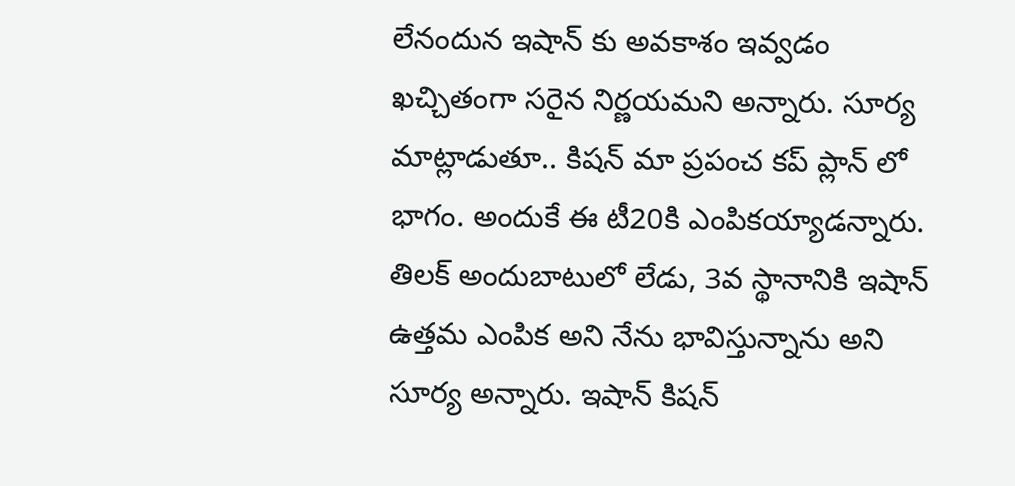లేనందున ఇషాన్ కు అవకాశం ఇవ్వడం ఖచ్చితంగా సరైన నిర్ణయమని అన్నారు. సూర్య మాట్లాడుతూ.. కిషన్ మా ప్రపంచ కప్ ప్లాన్ లో భాగం. అందుకే ఈ టీ20కి ఎంపికయ్యాడన్నారు. తిలక్ అందుబాటులో లేడు, 3వ స్థానానికి ఇషాన్ ఉత్తమ ఎంపిక అని నేను భావిస్తున్నాను అని సూర్య అన్నారు. ఇషాన్ కిషన్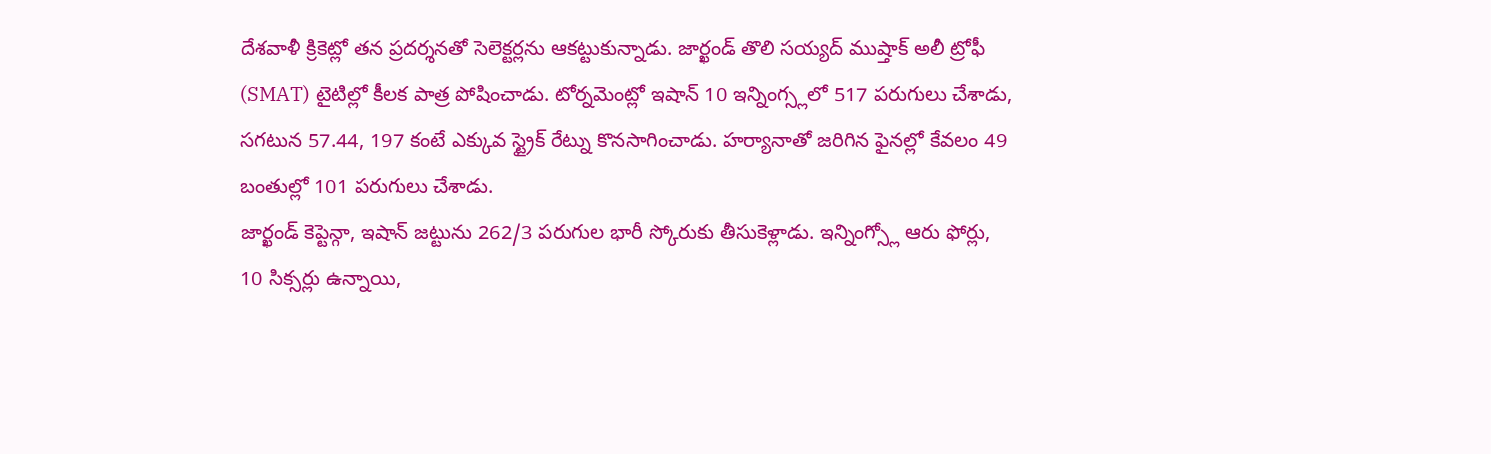దేశవాళీ క్రికెట్లో తన ప్రదర్శనతో సెలెక్టర్లను ఆకట్టుకున్నాడు. జార్ఖండ్ తొలి సయ్యద్ ముష్తాక్ అలీ ట్రోఫీ (SMAT) టైటిల్లో కీలక పాత్ర పోషించాడు. టోర్నమెంట్లో ఇషాన్ 10 ఇన్నింగ్స్లలో 517 పరుగులు చేశాడు, సగటున 57.44, 197 కంటే ఎక్కువ స్ట్రైక్ రేట్ను కొనసాగించాడు. హర్యానాతో జరిగిన ఫైనల్లో కేవలం 49 బంతుల్లో 101 పరుగులు చేశాడు.
జార్ఖండ్ కెప్టెన్గా, ఇషాన్ జట్టును 262/3 పరుగుల భారీ స్కోరుకు తీసుకెళ్లాడు. ఇన్నింగ్స్లో ఆరు ఫోర్లు, 10 సిక్సర్లు ఉన్నాయి,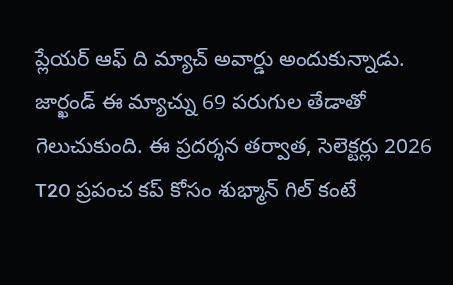ప్లేయర్ ఆఫ్ ది మ్యాచ్ అవార్డు అందుకున్నాడు. జార్ఖండ్ ఈ మ్యాచ్ను 69 పరుగుల తేడాతో గెలుచుకుంది. ఈ ప్రదర్శన తర్వాత, సెలెక్టర్లు 2026 T20 ప్రపంచ కప్ కోసం శుభ్మాన్ గిల్ కంటే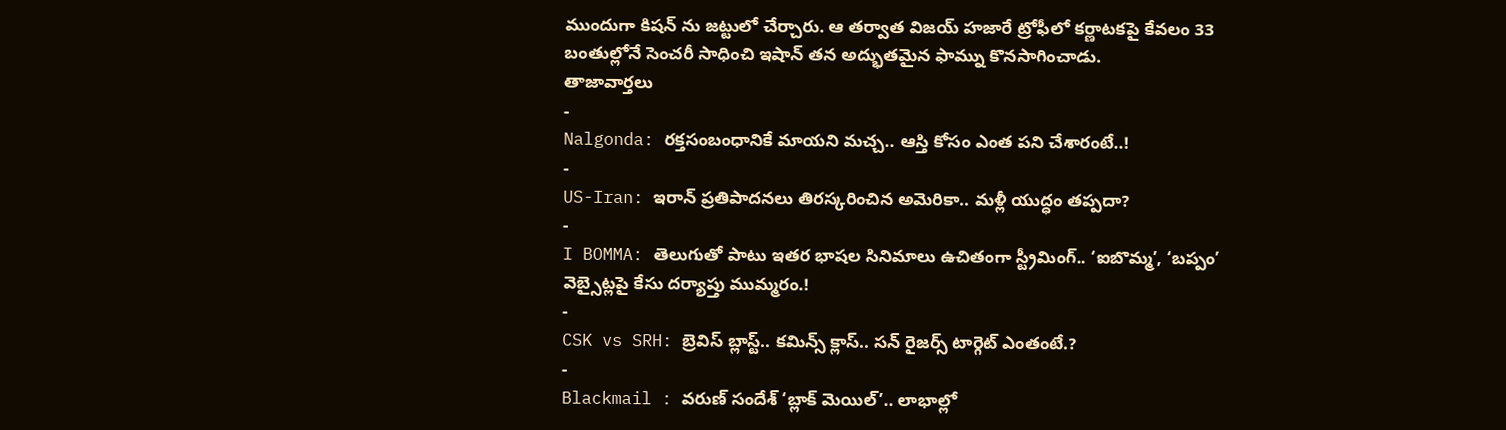ముందుగా కిషన్ ను జట్టులో చేర్చారు. ఆ తర్వాత విజయ్ హజారే ట్రోఫీలో కర్ణాటకపై కేవలం 33 బంతుల్లోనే సెంచరీ సాధించి ఇషాన్ తన అద్భుతమైన ఫామ్ను కొనసాగించాడు.
తాజావార్తలు
-
Nalgonda: రక్తసంబంధానికే మాయని మచ్చ.. ఆస్తి కోసం ఎంత పని చేశారంటే..!
-
US-Iran: ఇరాన్ ప్రతిపాదనలు తిరస్కరించిన అమెరికా.. మళ్లీ యుద్ధం తప్పదా?
-
I BOMMA: తెలుగుతో పాటు ఇతర భాషల సినిమాలు ఉచితంగా స్ట్రీమింగ్.. ‘ఐబొమ్మ’, ‘బప్పం’ వెబ్సైట్లపై కేసు దర్యాప్తు ముమ్మరం.!
-
CSK vs SRH: బ్రెవిస్ బ్లాస్ట్.. కమిన్స్ క్లాస్.. సన్ రైజర్స్ టార్గెట్ ఎంతంటే.?
-
Blackmail : వరుణ్ సందేశ్ ‘బ్లాక్ మెయిల్’.. లాభాల్లో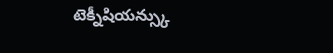టెక్నీషియన్స్కు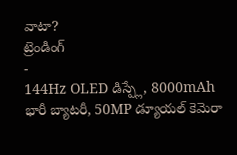వాటా?
ట్రెండింగ్
-
144Hz OLED డిస్ప్లే, 8000mAh భారీ బ్యాటరీ, 50MP డ్యూయల్ కెమెరా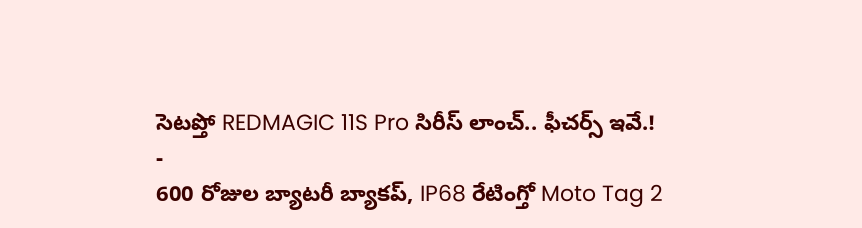సెటప్తో REDMAGIC 11S Pro సిరీస్ లాంచ్.. ఫీచర్స్ ఇవే.!
-
600 రోజుల బ్యాటరీ బ్యాకప్, IP68 రేటింగ్తో Moto Tag 2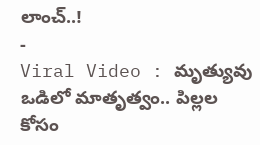లాంచ్..!
-
Viral Video : మృత్యువు ఒడిలో మాతృత్వం.. పిల్లల కోసం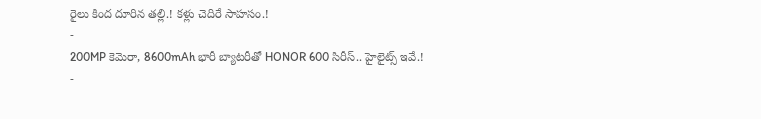రైలు కింద దూరిన తల్లి.! కళ్లు చెదిరే సాహసం.!
-
200MP కెమెరా, 8600mAh భారీ బ్యాటరీతో HONOR 600 సిరీస్.. హైలైట్స్ ఇవే.!
-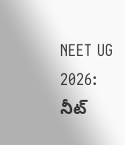NEET UG 2026: నీట్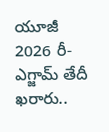యూజీ 2026 రీ-ఎగ్జామ్ తేదీ ఖరారు..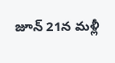జూన్ 21న మళ్లీ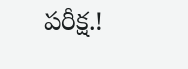పరీక్ష.!